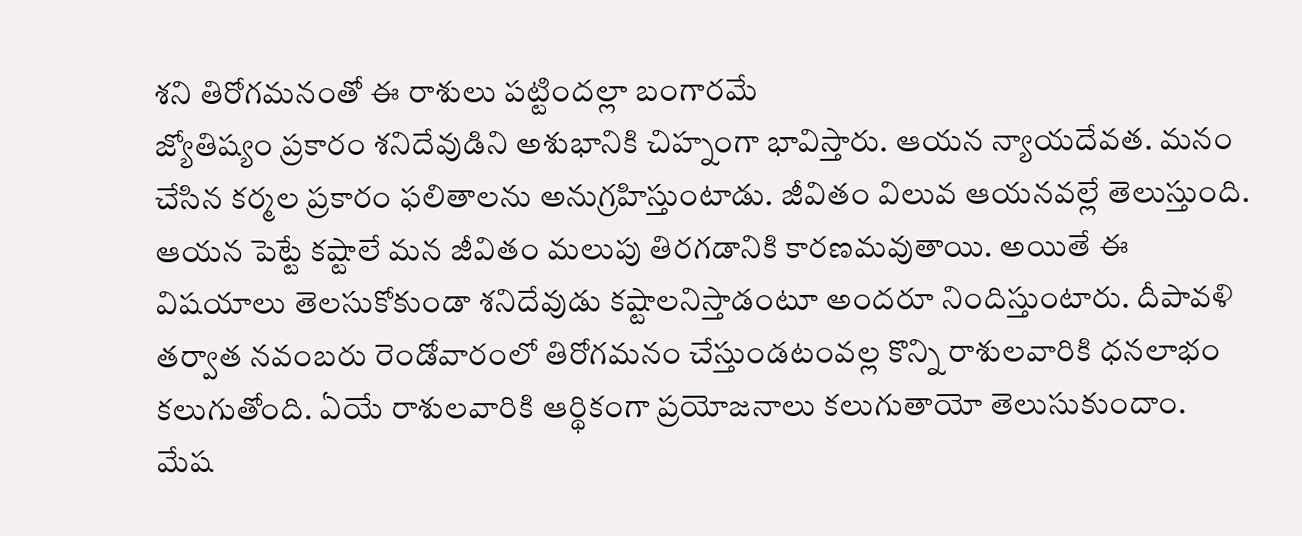శని తిరోగమనంతో ఈ రాశులు పట్టిందల్లా బంగారమే
జ్యోతిష్యం ప్రకారం శనిదేవుడిని అశుభానికి చిహ్నంగా భావిస్తారు. ఆయన న్యాయదేవత. మనం చేసిన కర్మల ప్రకారం ఫలితాలను అనుగ్రహిస్తుంటాడు. జీవితం విలువ ఆయనవల్లే తెలుస్తుంది. ఆయన పెట్టే కష్టాలే మన జీవితం మలుపు తిరగడానికి కారణమవుతాయి. అయితే ఈ విషయాలు తెలసుకోకుండా శనిదేవుడు కష్టాలనిస్తాడంటూ అందరూ నిందిస్తుంటారు. దీపావళి తర్వాత నవంబరు రెండోవారంలో తిరోగమనం చేస్తుండటంవల్ల కొన్ని రాశులవారికి ధనలాభం కలుగుతోంది. ఏయే రాశులవారికి ఆర్థికంగా ప్రయోజనాలు కలుగుతాయో తెలుసుకుందాం.
మేష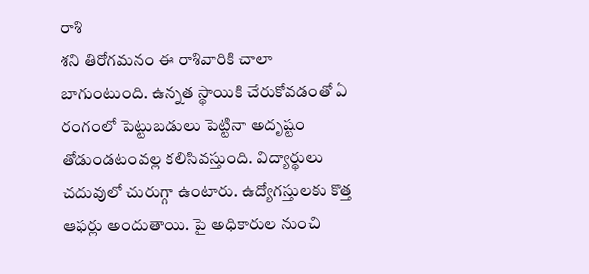రాశి
శని తిరోగమనం ఈ రాశివారికి చాలా బాగుంటుంది. ఉన్నత స్థాయికి చేరుకోవడంతో ఏ రంగంలో పెట్టుబడులు పెట్టినా అదృష్టం తోడుండటంవల్ల కలిసివస్తుంది. విద్యార్థులు చదువులో చురుగ్గా ఉంటారు. ఉద్యోగస్తులకు కొత్త ఆఫర్లు అందుతాయి. పై అధికారుల నుంచి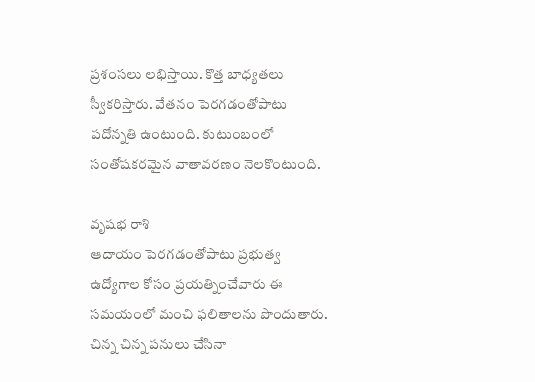ప్రశంసలు లభిస్తాయి. కొత్త బాధ్యతలు స్వీకరిస్తారు. వేతనం పెరగడంతోపాటు పదోన్నతి ఉంటుంది. కుటుంబంలో సంతోషకరమైన వాతావరణం నెలకొంటుంది.

వృషభ రాశి
ఆదాయం పెరగడంతోపాటు ప్రభుత్వ ఉద్యోగాల కోసం ప్రయత్నించేవారు ఈ సమయంలో మంచి ఫలితాలను పొందుతారు. చిన్న చిన్న పనులు చేసినా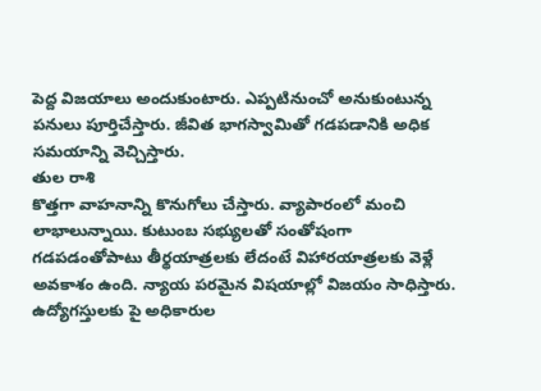పెద్ద విజయాలు అందుకుంటారు. ఎప్పటినుంచో అనుకుంటున్న పనులు పూర్తిచేస్తారు. జీవిత భాగస్వామితో గడపడానికి అధిక సమయాన్ని వెచ్చిస్తారు.
తుల రాశి
కొత్తగా వాహనాన్ని కొనుగోలు చేస్తారు. వ్యాపారంలో మంచి లాభాలున్నాయి. కుటుంబ సభ్యులతో సంతోషంగా గడపడంతోపాటు తీర్థయాత్రలకు లేదంటే విహారయాత్రలకు వెళ్లే అవకాశం ఉంది. న్యాయ పరమైన విషయాల్లో విజయం సాధిస్తారు. ఉద్యోగస్తులకు పై అధికారుల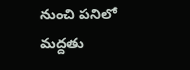నుంచి పనిలో మద్దతు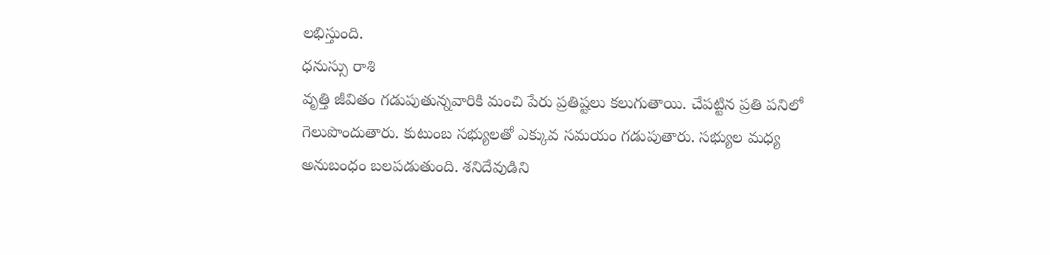లభిస్తుంది.
ధనుస్సు రాశి
వృత్తి జీవితం గడుపుతున్నవారికి మంచి పేరు ప్రతిష్టలు కలుగుతాయి. చేపట్టిన ప్రతి పనిలో గెలుపొందుతారు. కుటుంబ సభ్యులతో ఎక్కువ సమయం గడుపుతారు. సభ్యుల మధ్య అనుబంధం బలపడుతుంది. శనిదేవుడిని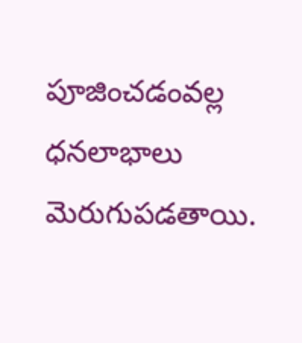పూజించడంవల్ల ధనలాభాలు మెరుగుపడతాయి.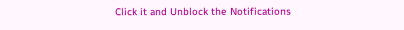Click it and Unblock the Notifications